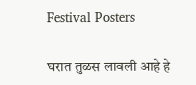Festival Posters

घरात तुळस लावली आहे हे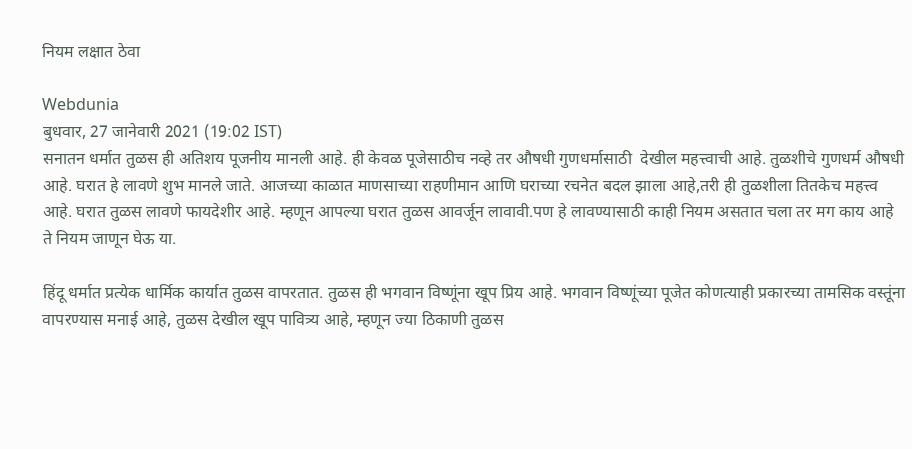नियम लक्षात ठेवा

Webdunia
बुधवार, 27 जानेवारी 2021 (19:02 IST)
सनातन धर्मात तुळस ही अतिशय पूजनीय मानली आहे. ही केवळ पूजेसाठीच नव्हे तर औषधी गुणधर्मासाठी  देखील महत्त्वाची आहे. तुळशीचे गुणधर्म औषधी आहे. घरात हे लावणे शुभ मानले जाते. आजच्या काळात माणसाच्या राहणीमान आणि घराच्या रचनेत बदल झाला आहे,तरी ही तुळशीला तितकेच महत्त्व आहे. घरात तुळस लावणे फायदेशीर आहे. म्हणून आपल्या घरात तुळस आवर्जून लावावी.पण हे लावण्यासाठी काही नियम असतात चला तर मग काय आहे ते नियम जाणून घेऊ या.

हिंदू धर्मात प्रत्येक धार्मिक कार्यात तुळस वापरतात. तुळस ही भगवान विष्णूंना खूप प्रिय आहे. भगवान विष्णूंच्या पूजेत कोणत्याही प्रकारच्या तामसिक वस्तूंना वापरण्यास मनाई आहे, तुळस देखील खूप पावित्र्य आहे, म्हणून ज्या ठिकाणी तुळस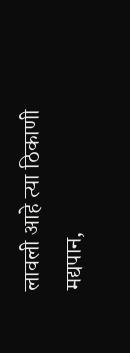लावली आहे त्या ठिकाणी मद्यपान,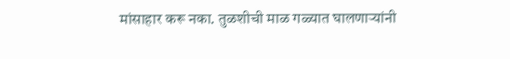मांसाहार करू नका. तुळशीची माळ गळ्यात घालणाऱ्यांनी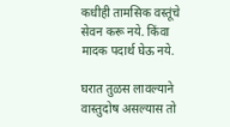कधीही तामसिक वस्तूंचे सेवन करू नये. किंवा मादक पदार्थ घेऊ नये.

घरात तुळस लावल्याने वास्तुदोष असल्यास तो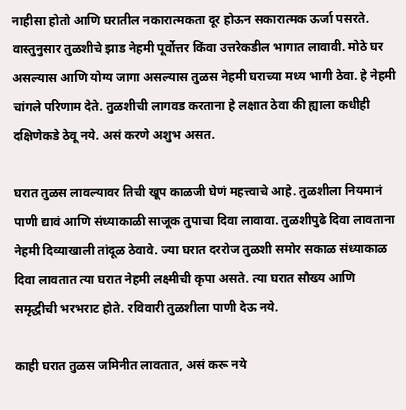नाहीसा होतो आणि घरातील नकारात्मकता दूर होऊन सकारात्मक ऊर्जा पसरते. वास्तुनुसार तुळशीचे झाड नेहमी पूर्वोत्तर किंवा उत्तरेकडील भागात लावावी. मोठे घर असल्यास आणि योग्य जागा असल्यास तुळस नेहमी घराच्या मध्य भागी ठेवा. हे नेहमी चांगले परिणाम देते. तुळशीची लागवड करताना हे लक्षात ठेवा की ह्याला कधीही दक्षिणेकडे ठेवू नये. असं करणे अशुभ असत.

घरात तुळस लावल्यावर तिची खूप काळजी घेणं महत्त्वाचे आहे. तुळशीला नियमानं पाणी द्यावं आणि संध्याकाळी साजूक तुपाचा दिवा लावावा. तुळशीपुढे दिवा लावताना नेहमी दिव्याखाली तांदूळ ठेवावे. ज्या घरात दररोज तुळशी समोर सकाळ संध्याकाळ दिवा लावतात त्या घरात नेहमी लक्ष्मीची कृपा असते. त्या घरात सौख्य आणि समृद्धीची भरभराट होते. रविवारी तुळशीला पाणी देऊ नये.

काही घरात तुळस जमिनीत लावतात, असं करू नये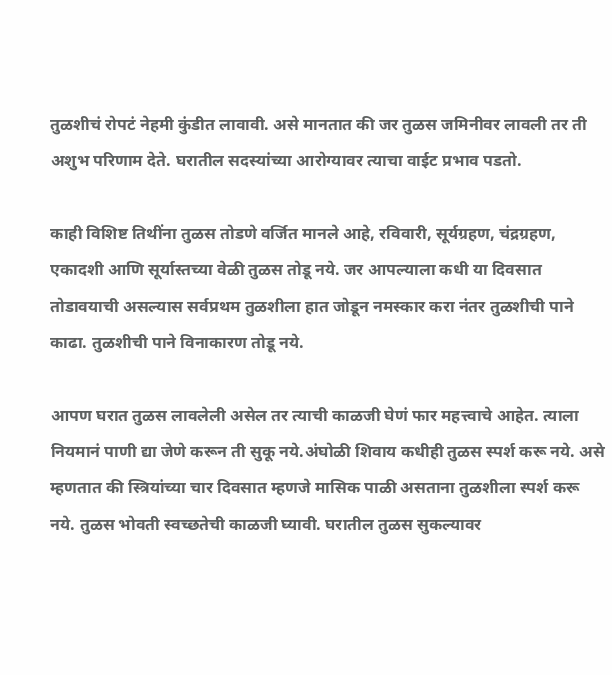तुळशीचं रोपटं नेहमी कुंडीत लावावी. असे मानतात की जर तुळस जमिनीवर लावली तर ती अशुभ परिणाम देते. घरातील सदस्यांच्या आरोग्यावर त्याचा वाईट प्रभाव पडतो.

काही विशिष्ट तिथींना तुळस तोडणे वर्जित मानले आहे, रविवारी, सूर्यग्रहण, चंद्रग्रहण, एकादशी आणि सूर्यास्तच्या वेळी तुळस तोडू नये. जर आपल्याला कधी या दिवसात तोडावयाची असल्यास सर्वप्रथम तुळशीला हात जोडून नमस्कार करा नंतर तुळशीची पाने काढा. तुळशीची पाने विनाकारण तोडू नये.

आपण घरात तुळस लावलेली असेल तर त्याची काळजी घेणं फार महत्त्वाचे आहेत. त्याला नियमानं पाणी द्या जेणे करून ती सुकू नये.अंघोळी शिवाय कधीही तुळस स्पर्श करू नये. असे म्हणतात की स्त्रियांच्या चार दिवसात म्हणजे मासिक पाळी असताना तुळशीला स्पर्श करू नये. तुळस भोवती स्वच्छतेची काळजी घ्यावी. घरातील तुळस सुकल्यावर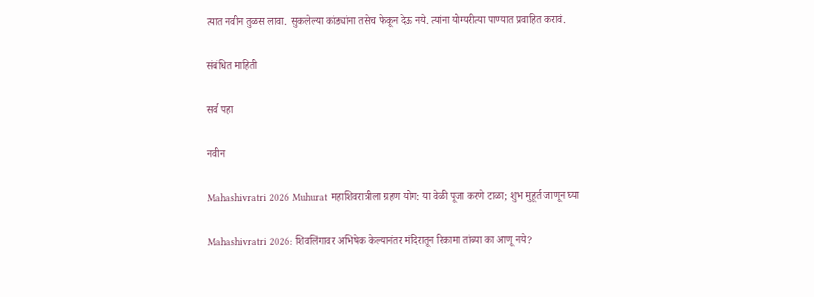त्यात नवीन तुळस लावा. सुकलेल्या कांड्यांना तसेच फेकून देऊ नये. त्यांना योग्यरीत्या पाण्यात प्रवाहित करावं.

संबंधित माहिती

सर्व पहा

नवीन

Mahashivratri 2026 Muhurat महाशिवरात्रीला ग्रहण योग: या वेळी पूजा करणे टाळा; शुभ मुहूर्त जाणून घ्या

Mahashivratri 2026: शिवलिंगावर अभिषेक केल्यानंतर मंदिरातून रिकामा तांब्या का आणू नये?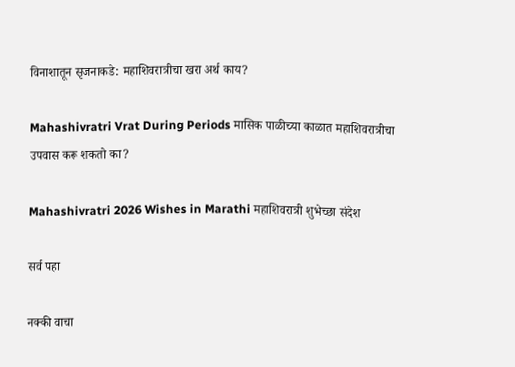विनाशातून सृजनाकडे: महाशिवरात्रीचा खरा अर्थ काय?

Mahashivratri Vrat During Periods मासिक पाळीच्या काळात महाशिवरात्रीचा उपवास करू शकतो का?

Mahashivratri 2026 Wishes in Marathi महाशिवरात्री शुभेच्छा संदेश

सर्व पहा

नक्की वाचा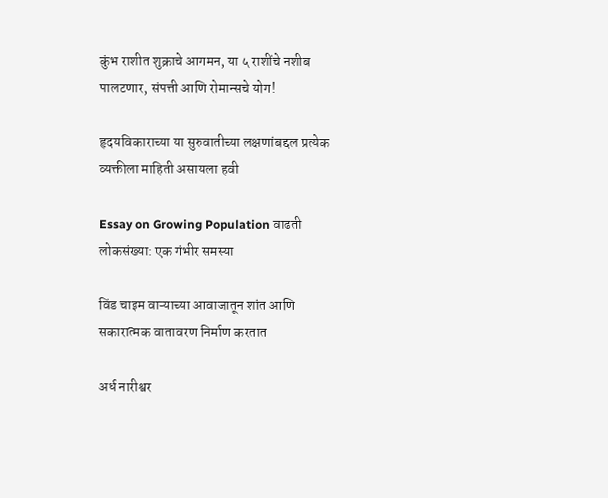कुंभ राशीत शुक्राचे आगमन, या ५ राशींचे नशीब पालटणार, संपत्ती आणि रोमान्सचे योग!

हृदयविकाराच्या या सुरुवातीच्या लक्षणांबद्दल प्रत्येक व्यक्तीला माहिती असायला हवी

Essay on Growing Population वाढती लोकसंख्या: एक गंभीर समस्या

विंड चाइम वाऱ्याच्या आवाजातून शांत आणि सकारात्मक वातावरण निर्माण करतात

अर्ध नारीश्वर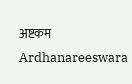अष्टकम Ardhanareeswara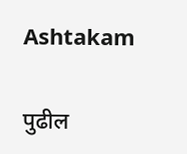Ashtakam

पुढील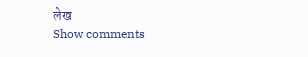लेख
Show comments